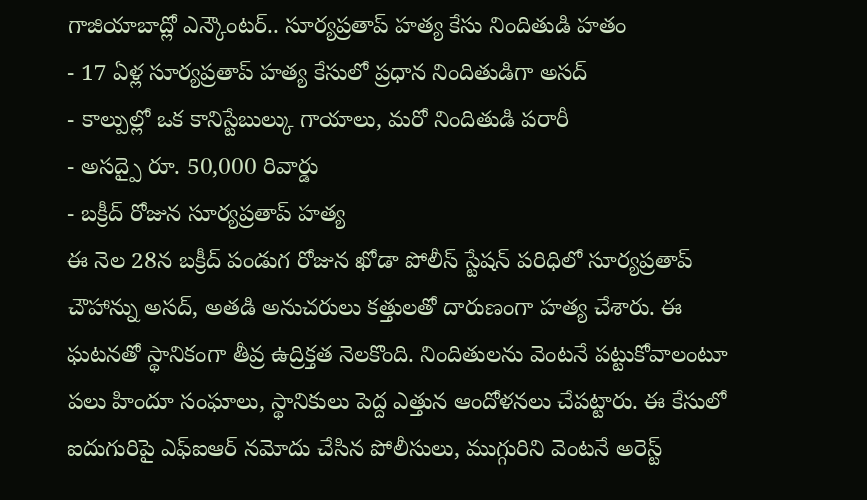గాజియాబాద్లో ఎన్కౌంటర్.. సూర్యప్రతాప్ హత్య కేసు నిందితుడి హతం
- 17 ఏళ్ల సూర్యప్రతాప్ హత్య కేసులో ప్రధాన నిందితుడిగా అసద్
- కాల్పుల్లో ఒక కానిస్టేబుల్కు గాయాలు, మరో నిందితుడి పరారీ
- అసద్పై రూ. 50,000 రివార్డు
- బక్రీద్ రోజున సూర్యప్రతాప్ హత్య
ఈ నెల 28న బక్రీద్ పండుగ రోజున ఖోడా పోలీస్ స్టేషన్ పరిధిలో సూర్యప్రతాప్ చౌహాన్ను అసద్, అతడి అనుచరులు కత్తులతో దారుణంగా హత్య చేశారు. ఈ ఘటనతో స్థానికంగా తీవ్ర ఉద్రిక్తత నెలకొంది. నిందితులను వెంటనే పట్టుకోవాలంటూ పలు హిందూ సంఘాలు, స్థానికులు పెద్ద ఎత్తున ఆందోళనలు చేపట్టారు. ఈ కేసులో ఐదుగురిపై ఎఫ్ఐఆర్ నమోదు చేసిన పోలీసులు, ముగ్గురిని వెంటనే అరెస్ట్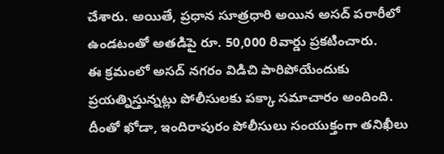చేశారు. అయితే, ప్రధాన సూత్రధారి అయిన అసద్ పరారీలో ఉండటంతో అతడిపై రూ. 50,000 రివార్డు ప్రకటించారు.
ఈ క్రమంలో అసద్ నగరం విడిచి పారిపోయేందుకు ప్రయత్నిస్తున్నట్లు పోలీసులకు పక్కా సమాచారం అందింది. దీంతో ఖోడా, ఇందిరాపురం పోలీసులు సంయుక్తంగా తనిఖీలు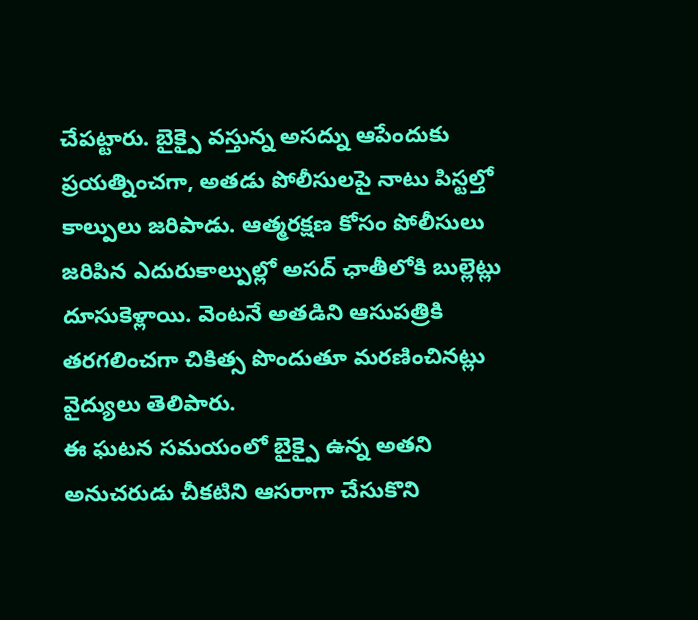చేపట్టారు. బైక్పై వస్తున్న అసద్ను ఆపేందుకు ప్రయత్నించగా, అతడు పోలీసులపై నాటు పిస్టల్తో కాల్పులు జరిపాడు. ఆత్మరక్షణ కోసం పోలీసులు జరిపిన ఎదురుకాల్పుల్లో అసద్ ఛాతీలోకి బుల్లెట్లు దూసుకెళ్లాయి. వెంటనే అతడిని ఆసుపత్రికి తరగలించగా చికిత్స పొందుతూ మరణించినట్లు వైద్యులు తెలిపారు.
ఈ ఘటన సమయంలో బైక్పై ఉన్న అతని అనుచరుడు చీకటిని ఆసరాగా చేసుకొని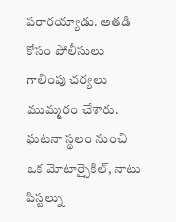పరారయ్యాడు. అతడి కోసం పోలీసులు గాలింపు చర్యలు ముమ్మరం చేశారు. ఘటనా స్థలం నుంచి ఒక మోటార్సైకిల్, నాటు పిస్టల్ను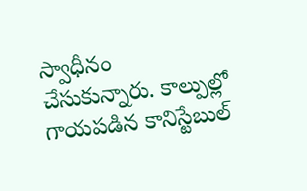స్వాధీనం చేసుకున్నారు. కాల్పుల్లో గాయపడిన కానిస్టేబుల్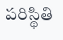పరిస్థితి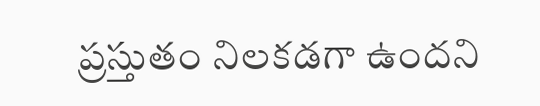ప్రస్తుతం నిలకడగా ఉందని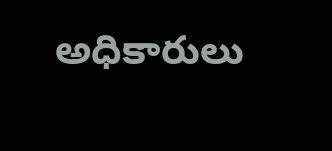అధికారులు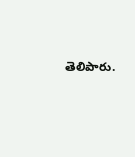తెలిపారు.